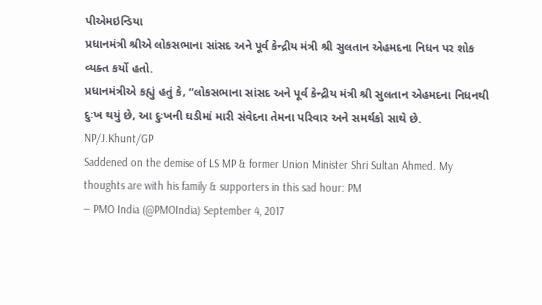પીએમઇન્ડિયા
પ્રધાનમંત્રી શ્રીએ લોકસભાના સાંસદ અને પૂર્વ કેન્દ્રીય મંત્રી શ્રી સુલતાન એહમદના નિધન પર શોક વ્યક્ત કર્યો હતો.
પ્રધાનમંત્રીએ કહ્યું હતું કે, “લોકસભાના સાંસદ અને પૂર્વ કેન્દ્રીય મંત્રી શ્રી સુલતાન એહમદના નિધનથી દુઃખ થયું છે, આ દુઃખની ઘડીમાં મારી સંવેદના તેમના પરિવાર અને સમર્થકો સાથે છે.
NP/J.Khunt/GP
Saddened on the demise of LS MP & former Union Minister Shri Sultan Ahmed. My thoughts are with his family & supporters in this sad hour: PM
— PMO India (@PMOIndia) September 4, 2017